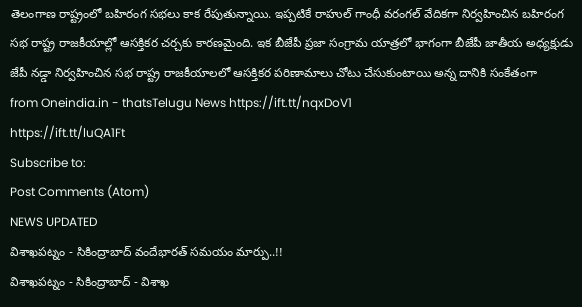తెలంగాణ రాష్ట్రంలో బహిరంగ సభలు కాక రేపుతున్నాయి. ఇప్పటికే రాహుల్ గాంధీ వరంగల్ వేదికగా నిర్వహించిన బహిరంగ సభ రాష్ట్ర రాజకీయాల్లో ఆసక్తికర చర్చకు కారణమైంది. ఇక బీజేపీ ప్రజా సంగ్రామ యాత్రలో భాగంగా బీజేపీ జాతీయ అధ్యక్షుడు జేపీ నడ్డా నిర్వహించిన సభ రాష్ట్ర రాజకీయాలలో ఆసక్తికర పరిణామాలు చోటు చేసుకుంటాయి అన్న దానికి సంకేతంగా
from Oneindia.in - thatsTelugu News https://ift.tt/nqxDoV1
https://ift.tt/luQA1Ft
Subscribe to:
Post Comments (Atom)
NEWS UPDATED
విశాఖపట్నం - సికింద్రాబాద్ వందేభారత్ సమయం మార్పు..!!
విశాఖపట్నం - సికింద్రాబాద్ - విశాఖ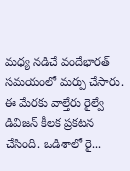మధ్య నడిచే వందేభారత్ సమయంలో మర్పు చేసారు. ఈ మేరకు వాల్తేరు రైల్వే డివిజన్ కీలక ప్రకటన చేసింది. ఒడిశాలో రై...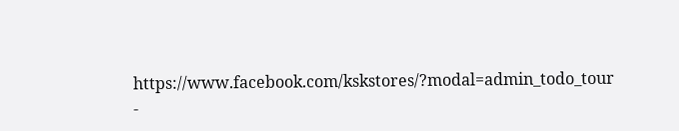https://www.facebook.com/kskstores/?modal=admin_todo_tour
-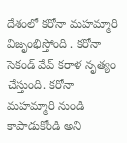దేశంలో కరోనా మహమ్మారి విజృంభిస్తోంది . కరోనా సెకండ్ వేవ్ కరాళ నృత్యం చేస్తుంది. కరోనా మహమ్మారి నుండి కాపాడుకోండి అని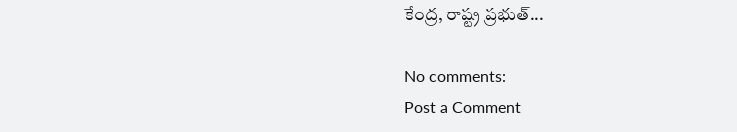కేంద్ర, రాష్ట్ర ప్రభుత్...

No comments:
Post a Comment